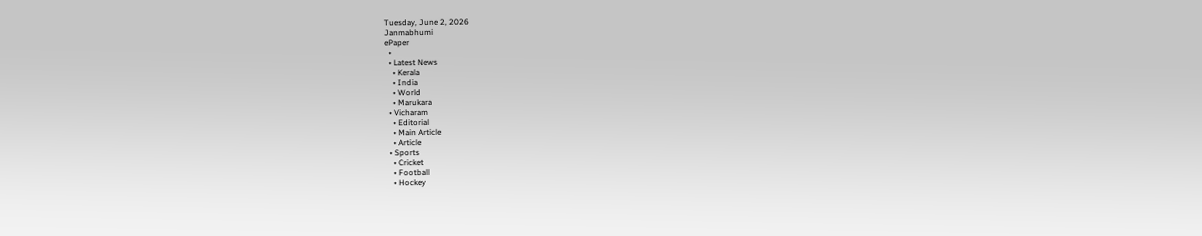Tuesday, June 2, 2026
Janmabhumi
ePaper
  •
  • Latest News
    • Kerala
    • India
    • World
    • Marukara
  • Vicharam
    • Editorial
    • Main Article
    • Article
  • Sports
    • Cricket
    • Football
    • Hockey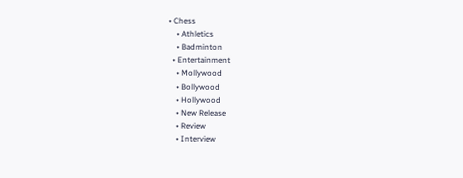• Chess
    • Athletics
    • Badminton
  • Entertainment
    • Mollywood
    • Bollywood
    • Hollywood
    • New Release
    • Review
    • Interview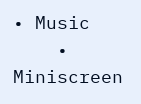• Music
    • Miniscreen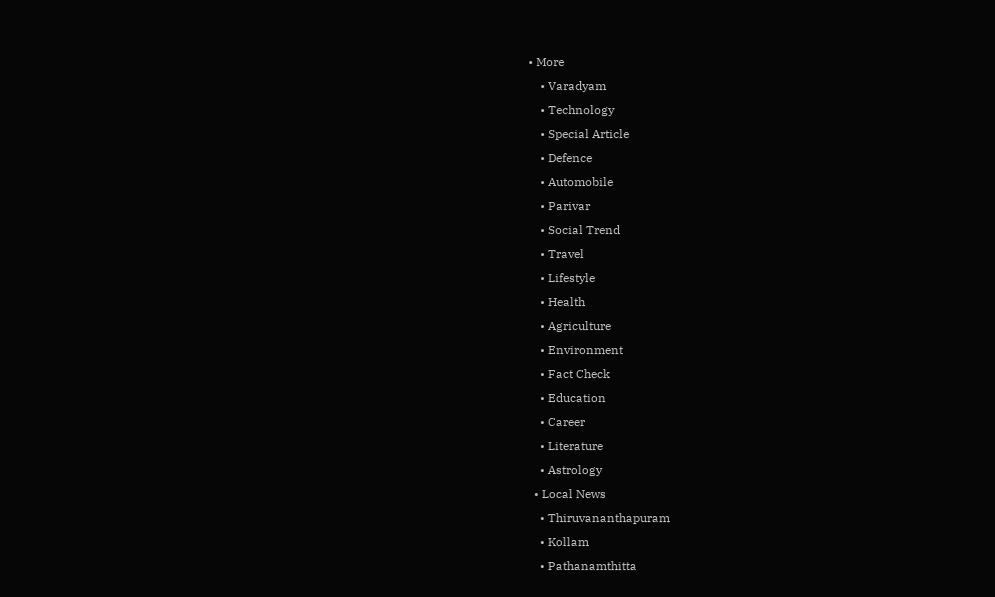• More
    • Varadyam
    • Technology
    • Special Article
    • Defence
    • Automobile
    • Parivar
    • Social Trend
    • Travel
    • Lifestyle
    • Health
    • Agriculture
    • Environment
    • Fact Check
    • Education
    • Career
    • Literature
    • Astrology
  • Local News
    • Thiruvananthapuram
    • Kollam
    • Pathanamthitta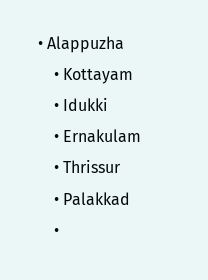• Alappuzha
    • Kottayam
    • Idukki
    • Ernakulam
    • Thrissur
    • Palakkad
    •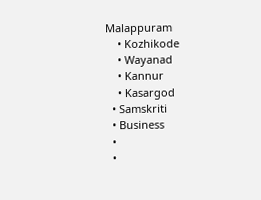Malappuram
    • Kozhikode
    • Wayanad
    • Kannur
    • Kasargod
  • Samskriti
  • Business
  •
  •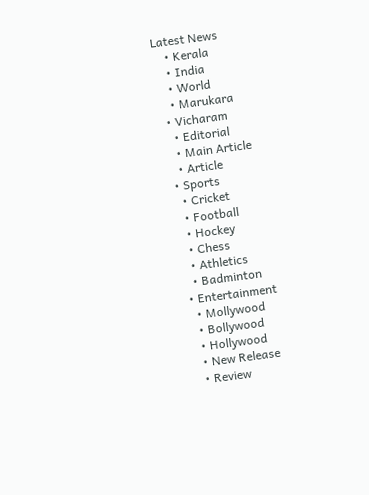Latest News
    • Kerala
    • India
    • World
    • Marukara
  • Vicharam
    • Editorial
    • Main Article
    • Article
  • Sports
    • Cricket
    • Football
    • Hockey
    • Chess
    • Athletics
    • Badminton
  • Entertainment
    • Mollywood
    • Bollywood
    • Hollywood
    • New Release
    • Review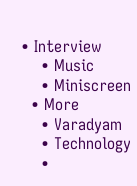• Interview
    • Music
    • Miniscreen
  • More
    • Varadyam
    • Technology
    •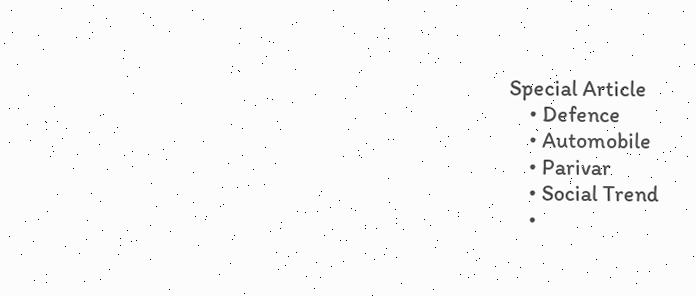Special Article
    • Defence
    • Automobile
    • Parivar
    • Social Trend
    •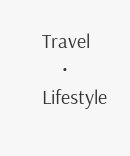Travel
    • Lifestyle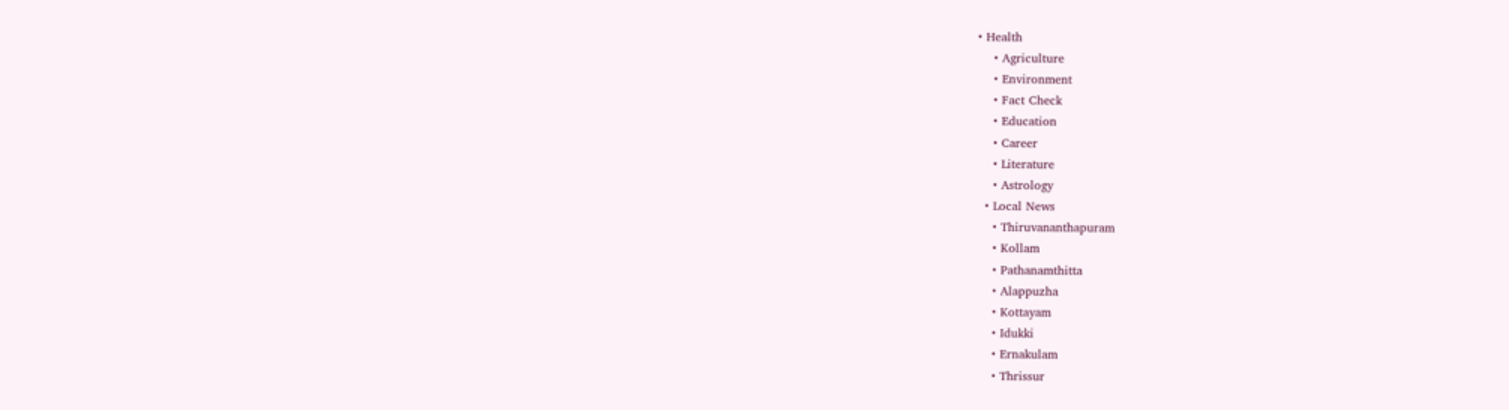• Health
    • Agriculture
    • Environment
    • Fact Check
    • Education
    • Career
    • Literature
    • Astrology
  • Local News
    • Thiruvananthapuram
    • Kollam
    • Pathanamthitta
    • Alappuzha
    • Kottayam
    • Idukki
    • Ernakulam
    • Thrissur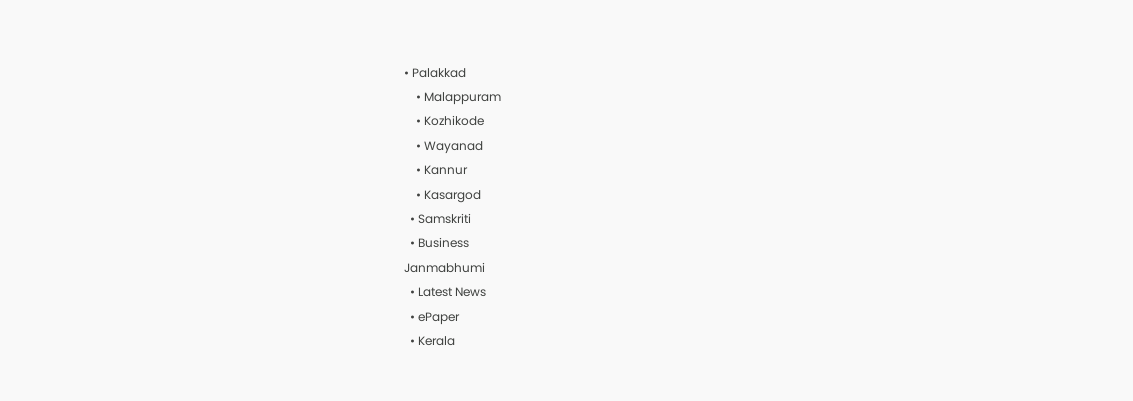• Palakkad
    • Malappuram
    • Kozhikode
    • Wayanad
    • Kannur
    • Kasargod
  • Samskriti
  • Business
Janmabhumi
  • Latest News
  • ePaper
  • Kerala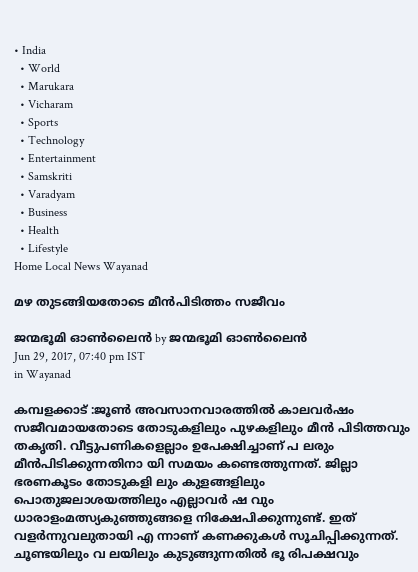• India
  • World
  • Marukara
  • Vicharam
  • Sports
  • Technology
  • Entertainment
  • Samskriti
  • Varadyam
  • Business
  • Health
  • Lifestyle
Home Local News Wayanad

മഴ തുടങ്ങിയതോടെ മീന്‍പിടിത്തം സജീവം

ജന്മഭൂമി ഓണ്‍ലൈന്‍ by ജന്മഭൂമി ഓണ്‍ലൈന്‍
Jun 29, 2017, 07:40 pm IST
in Wayanad

കമ്പളക്കാട് :ജൂണ്‍ അവസാനവാരത്തില്‍ കാലവര്‍ഷം സജീവമായതോടെ തോടുകളിലും പുഴകളിലും മീന്‍ പിടിത്തവും തകൃതി. വീട്ടുപണികളെല്ലാം ഉപേക്ഷിച്ചാണ് പ ലരും മീന്‍പിടിക്കുന്നതിനാ യി സമയം കണ്ടെത്തുന്നത്. ജില്ലാ ഭരണകൂടം തോടുകളി ലും കുളങ്ങളിലും പൊതുജലാശയത്തിലും എല്ലാവര്‍ ഷ വും ധാരാളംമത്സ്യകുഞ്ഞുങ്ങളെ നിക്ഷേപിക്കുന്നുണ്ട്. ഇത് വളര്‍ന്നുവലുതായി എ ന്നാണ് കണക്കുകള്‍ സൂചിപ്പിക്കുന്നത്. ചൂണ്ടയിലും വ ലയിലും കുടുങ്ങുന്നതില്‍ ഭൂ രിപക്ഷവും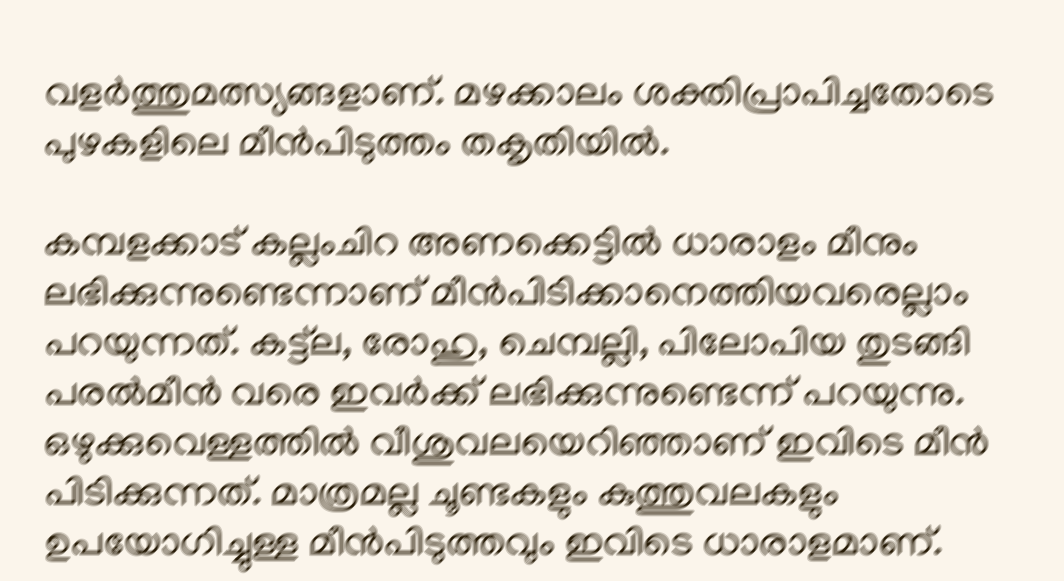വളര്‍ത്തുമത്സ്യങ്ങളാണ്. മഴക്കാലം ശക്തിപ്രാപിച്ചതോടെ പുഴകളിലെ മീന്‍പിടുത്തം തകൃതിയില്‍.

കമ്പളക്കാട് കല്ലംചിറ അണക്കെട്ടില്‍ ധാരാളം മീനും ലഭിക്കുന്നുണ്ടെന്നാണ് മീന്‍പിടിക്കാനെത്തിയവരെല്ലാം പറയുന്നത്. കട്ട്‌ല, രോഹു, ചെമ്പല്ലി, പിലോപിയ തുടങ്ങി പരല്‍മീന്‍ വരെ ഇവര്‍ക്ക് ലഭിക്കുന്നുണ്ടെന്ന് പറയുന്നു. ഒഴുക്കുവെള്ളത്തില്‍ വീശുവലയെറിഞ്ഞാണ് ഇവിടെ മീന്‍ പിടിക്കുന്നത്. മാത്രമല്ല ചൂണ്ടകളും കുത്തുവലകളും ഉപയോഗിച്ചുള്ള മീന്‍പിടുത്തവും ഇവിടെ ധാരാളമാണ്.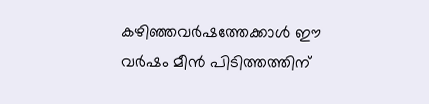കഴിഞ്ഞവര്‍ഷത്തേക്കാള്‍ ഈ വര്‍ഷം മീന്‍ പിടിത്തത്തിന്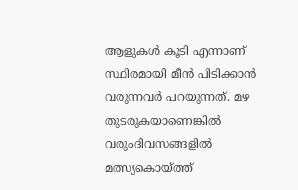ആളുകള്‍ കൂടി എന്നാണ് സ്ഥിരമായി മീന്‍ പിടിക്കാന്‍ വരുന്നവര്‍ പറയുന്നത്. മഴ തുടരുകയാണെങ്കില്‍ വരുംദിവസങ്ങളില്‍ മത്സ്യകൊയ്‌ത്ത്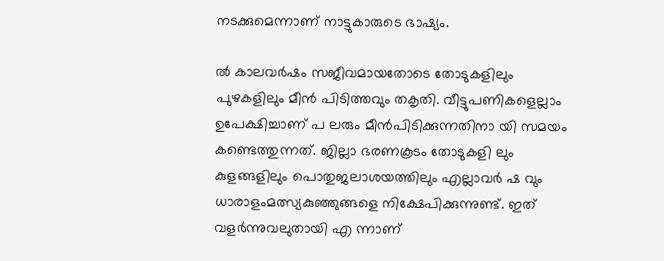നടക്കുമെന്നാണ് നാട്ടുകാരുടെ ഭാഷ്യം.

ല്‍ കാലവര്‍ഷം സജീവമായതോടെ തോടുകളിലും പുഴകളിലും മീന്‍ പിടിത്തവും തകൃതി. വീട്ടുപണികളെല്ലാം ഉപേക്ഷിച്ചാണ് പ ലരും മീന്‍പിടിക്കുന്നതിനാ യി സമയം കണ്ടെത്തുന്നത്. ജില്ലാ ഭരണകൂടം തോടുകളി ലും കുളങ്ങളിലും പൊതുജലാശയത്തിലും എല്ലാവര്‍ ഷ വും ധാരാളംമത്സ്യകുഞ്ഞുങ്ങളെ നിക്ഷേപിക്കുന്നുണ്ട്. ഇത് വളര്‍ന്നുവലുതായി എ ന്നാണ്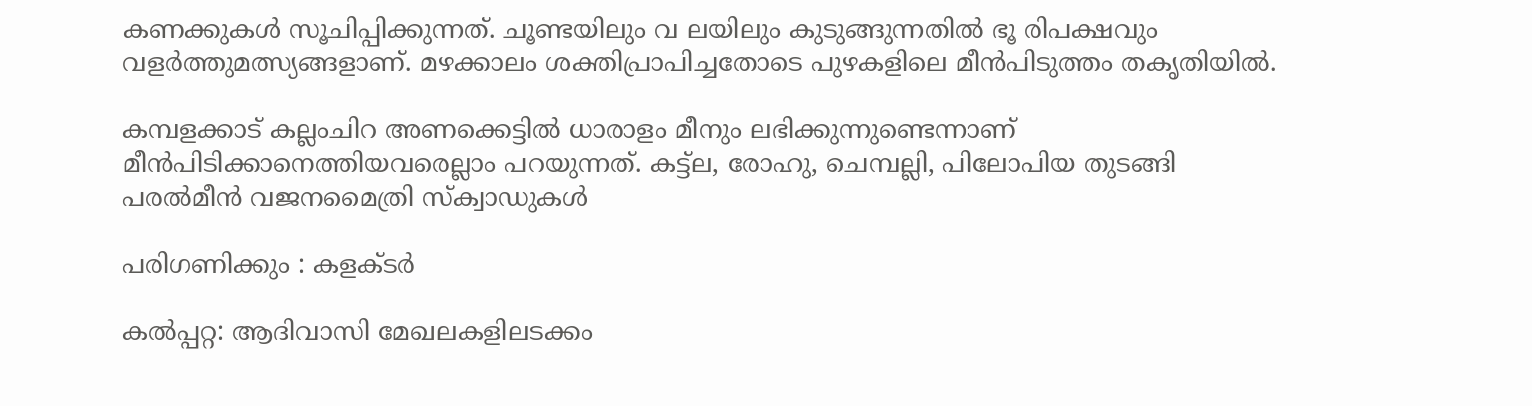കണക്കുകള്‍ സൂചിപ്പിക്കുന്നത്. ചൂണ്ടയിലും വ ലയിലും കുടുങ്ങുന്നതില്‍ ഭൂ രിപക്ഷവും വളര്‍ത്തുമത്സ്യങ്ങളാണ്. മഴക്കാലം ശക്തിപ്രാപിച്ചതോടെ പുഴകളിലെ മീന്‍പിടുത്തം തകൃതിയില്‍.

കമ്പളക്കാട് കല്ലംചിറ അണക്കെട്ടില്‍ ധാരാളം മീനും ലഭിക്കുന്നുണ്ടെന്നാണ് മീന്‍പിടിക്കാനെത്തിയവരെല്ലാം പറയുന്നത്. കട്ട്‌ല, രോഹു, ചെമ്പല്ലി, പിലോപിയ തുടങ്ങി പരല്‍മീന്‍ വജനമൈത്രി സ്‌ക്വാഡുകള്‍

പരിഗണിക്കും : കളക്ടര്‍

കല്‍പ്പറ്റ: ആദിവാസി മേഖലകളിലടക്കം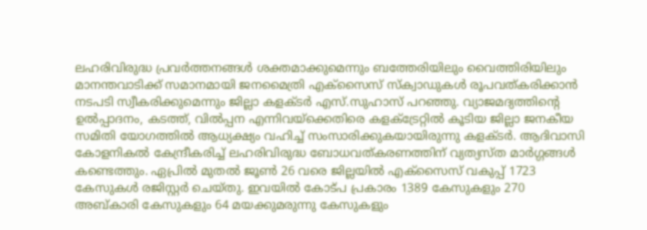ലഹരിവിരുദ്ധ പ്രവര്‍ത്തനങ്ങള്‍ ശക്തമാക്കുമെന്നും ബത്തേരിയിലും വൈത്തിരിയിലും മാനന്തവാടിക്ക് സമാനമായി ജനമൈത്രി എക്‌സൈസ് സ്‌ക്വാഡുകള്‍ രൂപവത്കരിക്കാന്‍ നടപടി സ്വീകരിക്കുമെന്നും ജില്ലാ കളക്ടര്‍ എസ്.സുഹാസ് പറഞ്ഞു. വ്യാജമദ്യത്തിന്റെ ഉല്‍പ്പാദനം, കടത്ത്, വില്‍പ്പന എന്നിവയ്‌ക്കെതിരെ കളക്‌ട്രേറ്റില്‍ കൂടിയ ജില്ലാ ജനകീയ സമിതി യോഗത്തില്‍ ആധ്യക്ഷ്യം വഹിച്ച് സംസാരിക്കുകയായിരുന്നു കളക്ടര്‍. ആദിവാസി കോളനികല്‍ കേന്ദ്രീകരിച്ച് ലഹരിവിരുദ്ധ ബോധവത്കരണത്തിന് വ്യത്യസ്ത മാര്‍ഗ്ഗങ്ങള്‍ കണ്ടെത്തും. ഏപ്രില്‍ മുതല്‍ ജൂണ്‍ 26 വരെ ജില്ലയില്‍ എക്‌സൈസ് വകുപ്പ് 1723 കേസുകള്‍ രജിസ്റ്റര്‍ ചെയ്തു. ഇവയില്‍ കോട്പ പ്രകാരം 1389 കേസുകളും 270 അബ്കാരി കേസുകളും 64 മയക്കുമരുന്നു കേസുകളും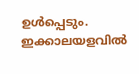ഉള്‍പ്പെടും. ഇക്കാലയളവില്‍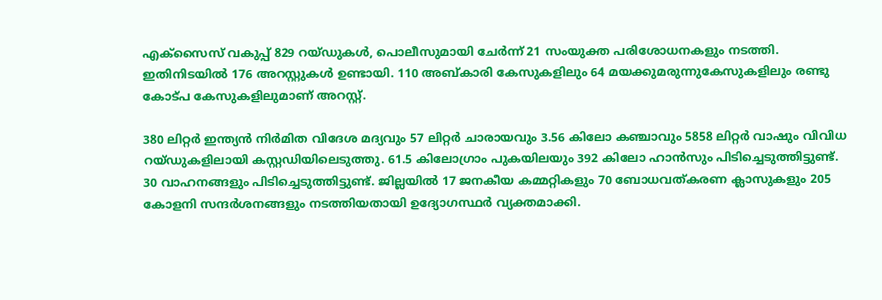എക്‌സൈസ് വകുപ്പ് 829 റയ്ഡുകള്‍, പൊലീസുമായി ചേര്‍ന്ന് 21 സംയുക്ത പരിശോധനകളും നടത്തി. ഇതിനിടയില്‍ 176 അറസ്റ്റുകള്‍ ഉണ്ടായി. 110 അബ്കാരി കേസുകളിലും 64 മയക്കുമരുന്നുകേസുകളിലും രണ്ടു കോട്പ കേസുകളിലുമാണ് അറസ്റ്റ്.

380 ലിറ്റര്‍ ഇന്ത്യന്‍ നിര്‍മിത വിദേശ മദ്യവും 57 ലിറ്റര്‍ ചാരായവും 3.56 കിലോ കഞ്ചാവും 5858 ലിറ്റര്‍ വാഷും വിവിധ റയ്ഡുകളിലായി കസ്റ്റഡിയിലെടുത്തു. 61.5 കിലോഗ്രാം പുകയിലയും 392 കിലോ ഹാന്‍സും പിടിച്ചെടുത്തിട്ടുണ്ട്. 30 വാഹനങ്ങളും പിടിച്ചെടുത്തിട്ടുണ്ട്. ജില്ലയില്‍ 17 ജനകീയ കമ്മറ്റികളും 70 ബോധവത്കരണ ക്ലാസുകളും 205 കോളനി സന്ദര്‍ശനങ്ങളും നടത്തിയതായി ഉദ്യോഗസ്ഥര്‍ വ്യക്തമാക്കി.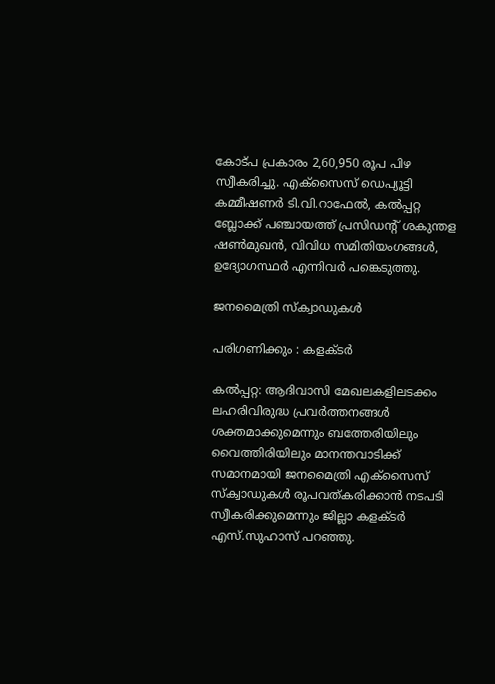കോട്പ പ്രകാരം 2,60,950 രൂപ പിഴ സ്വീകരിച്ചു. എക്‌സൈസ് ഡെപ്യൂട്ടി കമ്മീഷണര്‍ ടി.വി.റാഫേല്‍, കല്‍പ്പറ്റ ബ്ലോക്ക് പഞ്ചായത്ത് പ്രസിഡന്റ് ശകുന്തള ഷണ്‍മുഖന്‍, വിവിധ സമിതിയംഗങ്ങള്‍, ഉദ്യോഗസ്ഥര്‍ എന്നിവര്‍ പങ്കെടുത്തു.

ജനമൈത്രി സ്‌ക്വാഡുകള്‍

പരിഗണിക്കും : കളക്ടര്‍

കല്‍പ്പറ്റ: ആദിവാസി മേഖലകളിലടക്കം ലഹരിവിരുദ്ധ പ്രവര്‍ത്തനങ്ങള്‍ ശക്തമാക്കുമെന്നും ബത്തേരിയിലും വൈത്തിരിയിലും മാനന്തവാടിക്ക് സമാനമായി ജനമൈത്രി എക്‌സൈസ് സ്‌ക്വാഡുകള്‍ രൂപവത്കരിക്കാന്‍ നടപടി സ്വീകരിക്കുമെന്നും ജില്ലാ കളക്ടര്‍ എസ്.സുഹാസ് പറഞ്ഞു.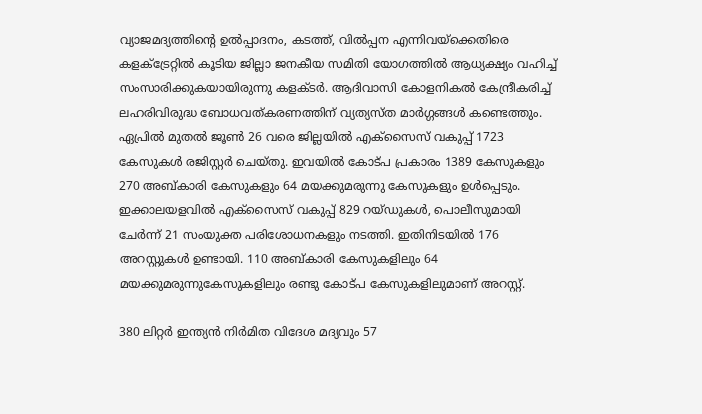വ്യാജമദ്യത്തിന്റെ ഉല്‍പ്പാദനം, കടത്ത്, വില്‍പ്പന എന്നിവയ്‌ക്കെതിരെ കളക്‌ട്രേറ്റില്‍ കൂടിയ ജില്ലാ ജനകീയ സമിതി യോഗത്തില്‍ ആധ്യക്ഷ്യം വഹിച്ച് സംസാരിക്കുകയായിരുന്നു കളക്ടര്‍. ആദിവാസി കോളനികല്‍ കേന്ദ്രീകരിച്ച് ലഹരിവിരുദ്ധ ബോധവത്കരണത്തിന് വ്യത്യസ്ത മാര്‍ഗ്ഗങ്ങള്‍ കണ്ടെത്തും. ഏപ്രില്‍ മുതല്‍ ജൂണ്‍ 26 വരെ ജില്ലയില്‍ എക്‌സൈസ് വകുപ്പ് 1723 കേസുകള്‍ രജിസ്റ്റര്‍ ചെയ്തു. ഇവയില്‍ കോട്പ പ്രകാരം 1389 കേസുകളും 270 അബ്കാരി കേസുകളും 64 മയക്കുമരുന്നു കേസുകളും ഉള്‍പ്പെടും. ഇക്കാലയളവില്‍ എക്‌സൈസ് വകുപ്പ് 829 റയ്ഡുകള്‍, പൊലീസുമായി ചേര്‍ന്ന് 21 സംയുക്ത പരിശോധനകളും നടത്തി. ഇതിനിടയില്‍ 176 അറസ്റ്റുകള്‍ ഉണ്ടായി. 110 അബ്കാരി കേസുകളിലും 64 മയക്കുമരുന്നുകേസുകളിലും രണ്ടു കോട്പ കേസുകളിലുമാണ് അറസ്റ്റ്.

380 ലിറ്റര്‍ ഇന്ത്യന്‍ നിര്‍മിത വിദേശ മദ്യവും 57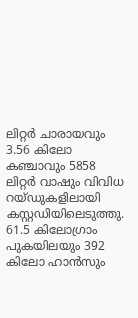ലിറ്റര്‍ ചാരായവും 3.56 കിലോ കഞ്ചാവും 5858 ലിറ്റര്‍ വാഷും വിവിധ റയ്ഡുകളിലായി കസ്റ്റഡിയിലെടുത്തു. 61.5 കിലോഗ്രാം പുകയിലയും 392 കിലോ ഹാന്‍സും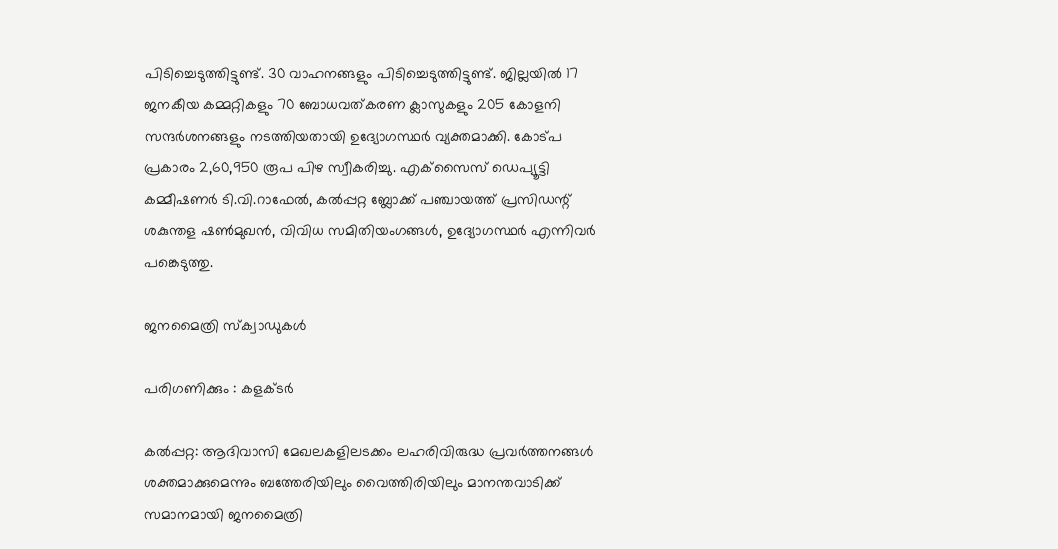പിടിച്ചെടുത്തിട്ടുണ്ട്. 30 വാഹനങ്ങളും പിടിച്ചെടുത്തിട്ടുണ്ട്. ജില്ലയില്‍ 17 ജനകീയ കമ്മറ്റികളും 70 ബോധവത്കരണ ക്ലാസുകളും 205 കോളനി സന്ദര്‍ശനങ്ങളും നടത്തിയതായി ഉദ്യോഗസ്ഥര്‍ വ്യക്തമാക്കി. കോട്പ പ്രകാരം 2,60,950 രൂപ പിഴ സ്വീകരിച്ചു. എക്‌സൈസ് ഡെപ്യൂട്ടി കമ്മീഷണര്‍ ടി.വി.റാഫേല്‍, കല്‍പ്പറ്റ ബ്ലോക്ക് പഞ്ചായത്ത് പ്രസിഡന്റ് ശകുന്തള ഷണ്‍മുഖന്‍, വിവിധ സമിതിയംഗങ്ങള്‍, ഉദ്യോഗസ്ഥര്‍ എന്നിവര്‍ പങ്കെടുത്തു.

ജനമൈത്രി സ്‌ക്വാഡുകള്‍

പരിഗണിക്കും : കളക്ടര്‍

കല്‍പ്പറ്റ: ആദിവാസി മേഖലകളിലടക്കം ലഹരിവിരുദ്ധ പ്രവര്‍ത്തനങ്ങള്‍ ശക്തമാക്കുമെന്നും ബത്തേരിയിലും വൈത്തിരിയിലും മാനന്തവാടിക്ക് സമാനമായി ജനമൈത്രി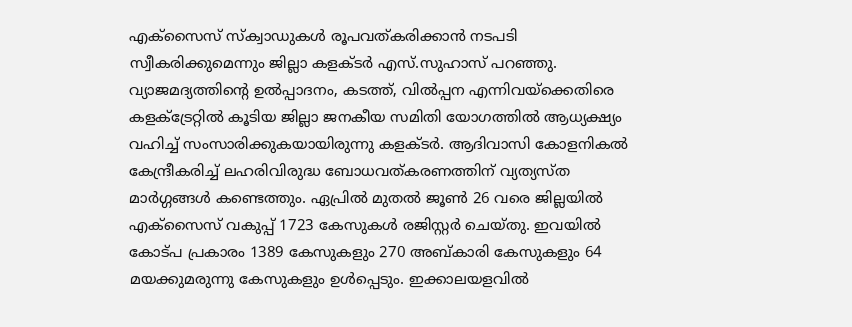എക്‌സൈസ് സ്‌ക്വാഡുകള്‍ രൂപവത്കരിക്കാന്‍ നടപടി സ്വീകരിക്കുമെന്നും ജില്ലാ കളക്ടര്‍ എസ്.സുഹാസ് പറഞ്ഞു. വ്യാജമദ്യത്തിന്റെ ഉല്‍പ്പാദനം, കടത്ത്, വില്‍പ്പന എന്നിവയ്‌ക്കെതിരെ കളക്‌ട്രേറ്റില്‍ കൂടിയ ജില്ലാ ജനകീയ സമിതി യോഗത്തില്‍ ആധ്യക്ഷ്യം വഹിച്ച് സംസാരിക്കുകയായിരുന്നു കളക്ടര്‍. ആദിവാസി കോളനികല്‍ കേന്ദ്രീകരിച്ച് ലഹരിവിരുദ്ധ ബോധവത്കരണത്തിന് വ്യത്യസ്ത മാര്‍ഗ്ഗങ്ങള്‍ കണ്ടെത്തും. ഏപ്രില്‍ മുതല്‍ ജൂണ്‍ 26 വരെ ജില്ലയില്‍ എക്‌സൈസ് വകുപ്പ് 1723 കേസുകള്‍ രജിസ്റ്റര്‍ ചെയ്തു. ഇവയില്‍ കോട്പ പ്രകാരം 1389 കേസുകളും 270 അബ്കാരി കേസുകളും 64 മയക്കുമരുന്നു കേസുകളും ഉള്‍പ്പെടും. ഇക്കാലയളവില്‍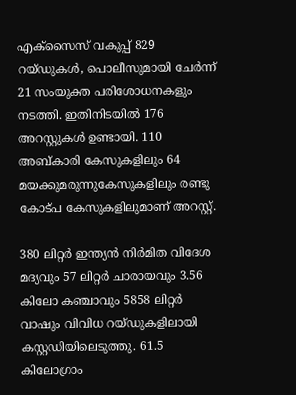എക്‌സൈസ് വകുപ്പ് 829 റയ്ഡുകള്‍, പൊലീസുമായി ചേര്‍ന്ന് 21 സംയുക്ത പരിശോധനകളും നടത്തി. ഇതിനിടയില്‍ 176 അറസ്റ്റുകള്‍ ഉണ്ടായി. 110 അബ്കാരി കേസുകളിലും 64 മയക്കുമരുന്നുകേസുകളിലും രണ്ടു കോട്പ കേസുകളിലുമാണ് അറസ്റ്റ്.

380 ലിറ്റര്‍ ഇന്ത്യന്‍ നിര്‍മിത വിദേശ മദ്യവും 57 ലിറ്റര്‍ ചാരായവും 3.56 കിലോ കഞ്ചാവും 5858 ലിറ്റര്‍ വാഷും വിവിധ റയ്ഡുകളിലായി കസ്റ്റഡിയിലെടുത്തു. 61.5 കിലോഗ്രാം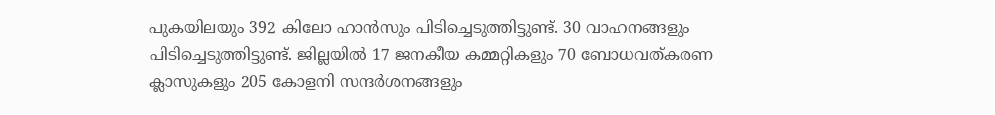പുകയിലയും 392 കിലോ ഹാന്‍സും പിടിച്ചെടുത്തിട്ടുണ്ട്. 30 വാഹനങ്ങളും പിടിച്ചെടുത്തിട്ടുണ്ട്. ജില്ലയില്‍ 17 ജനകീയ കമ്മറ്റികളും 70 ബോധവത്കരണ ക്ലാസുകളും 205 കോളനി സന്ദര്‍ശനങ്ങളും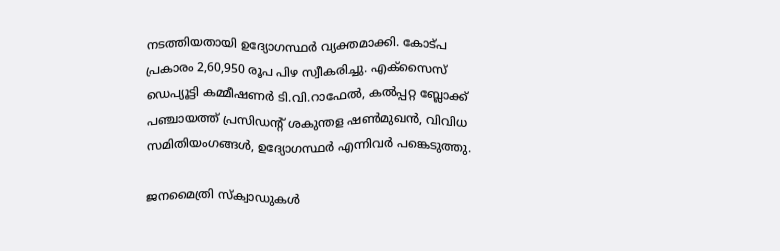നടത്തിയതായി ഉദ്യോഗസ്ഥര്‍ വ്യക്തമാക്കി. കോട്പ പ്രകാരം 2,60,950 രൂപ പിഴ സ്വീകരിച്ചു. എക്‌സൈസ് ഡെപ്യൂട്ടി കമ്മീഷണര്‍ ടി.വി.റാഫേല്‍, കല്‍പ്പറ്റ ബ്ലോക്ക് പഞ്ചായത്ത് പ്രസിഡന്റ് ശകുന്തള ഷണ്‍മുഖന്‍, വിവിധ സമിതിയംഗങ്ങള്‍, ഉദ്യോഗസ്ഥര്‍ എന്നിവര്‍ പങ്കെടുത്തു.

ജനമൈത്രി സ്‌ക്വാഡുകള്‍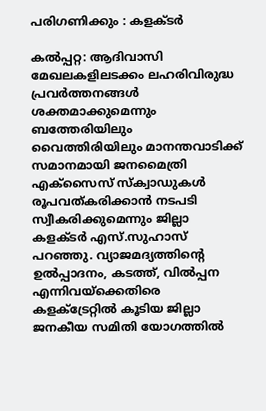പരിഗണിക്കും : കളക്ടര്‍

കല്‍പ്പറ്റ: ആദിവാസി മേഖലകളിലടക്കം ലഹരിവിരുദ്ധ പ്രവര്‍ത്തനങ്ങള്‍ ശക്തമാക്കുമെന്നും ബത്തേരിയിലും വൈത്തിരിയിലും മാനന്തവാടിക്ക് സമാനമായി ജനമൈത്രി എക്‌സൈസ് സ്‌ക്വാഡുകള്‍ രൂപവത്കരിക്കാന്‍ നടപടി സ്വീകരിക്കുമെന്നും ജില്ലാ കളക്ടര്‍ എസ്.സുഹാസ് പറഞ്ഞു. വ്യാജമദ്യത്തിന്റെ ഉല്‍പ്പാദനം, കടത്ത്, വില്‍പ്പന എന്നിവയ്‌ക്കെതിരെ കളക്‌ട്രേറ്റില്‍ കൂടിയ ജില്ലാ ജനകീയ സമിതി യോഗത്തില്‍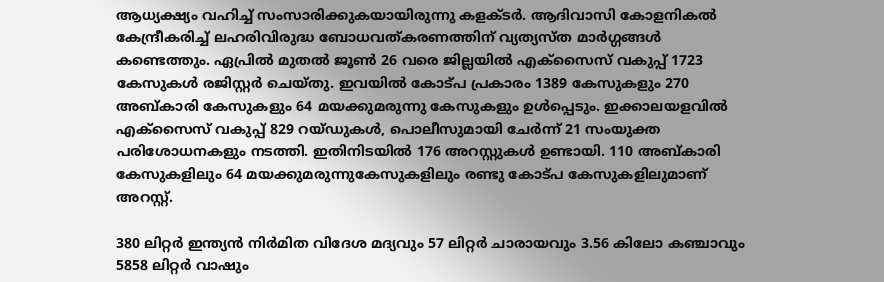ആധ്യക്ഷ്യം വഹിച്ച് സംസാരിക്കുകയായിരുന്നു കളക്ടര്‍. ആദിവാസി കോളനികല്‍ കേന്ദ്രീകരിച്ച് ലഹരിവിരുദ്ധ ബോധവത്കരണത്തിന് വ്യത്യസ്ത മാര്‍ഗ്ഗങ്ങള്‍ കണ്ടെത്തും. ഏപ്രില്‍ മുതല്‍ ജൂണ്‍ 26 വരെ ജില്ലയില്‍ എക്‌സൈസ് വകുപ്പ് 1723 കേസുകള്‍ രജിസ്റ്റര്‍ ചെയ്തു. ഇവയില്‍ കോട്പ പ്രകാരം 1389 കേസുകളും 270 അബ്കാരി കേസുകളും 64 മയക്കുമരുന്നു കേസുകളും ഉള്‍പ്പെടും. ഇക്കാലയളവില്‍ എക്‌സൈസ് വകുപ്പ് 829 റയ്ഡുകള്‍, പൊലീസുമായി ചേര്‍ന്ന് 21 സംയുക്ത പരിശോധനകളും നടത്തി. ഇതിനിടയില്‍ 176 അറസ്റ്റുകള്‍ ഉണ്ടായി. 110 അബ്കാരി കേസുകളിലും 64 മയക്കുമരുന്നുകേസുകളിലും രണ്ടു കോട്പ കേസുകളിലുമാണ് അറസ്റ്റ്.

380 ലിറ്റര്‍ ഇന്ത്യന്‍ നിര്‍മിത വിദേശ മദ്യവും 57 ലിറ്റര്‍ ചാരായവും 3.56 കിലോ കഞ്ചാവും 5858 ലിറ്റര്‍ വാഷും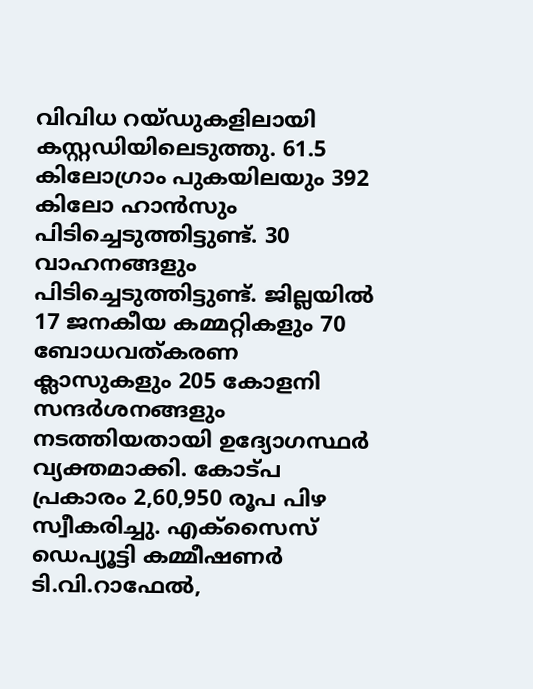വിവിധ റയ്ഡുകളിലായി കസ്റ്റഡിയിലെടുത്തു. 61.5 കിലോഗ്രാം പുകയിലയും 392 കിലോ ഹാന്‍സും പിടിച്ചെടുത്തിട്ടുണ്ട്. 30 വാഹനങ്ങളും പിടിച്ചെടുത്തിട്ടുണ്ട്. ജില്ലയില്‍ 17 ജനകീയ കമ്മറ്റികളും 70 ബോധവത്കരണ ക്ലാസുകളും 205 കോളനി സന്ദര്‍ശനങ്ങളും നടത്തിയതായി ഉദ്യോഗസ്ഥര്‍ വ്യക്തമാക്കി. കോട്പ പ്രകാരം 2,60,950 രൂപ പിഴ സ്വീകരിച്ചു. എക്‌സൈസ് ഡെപ്യൂട്ടി കമ്മീഷണര്‍ ടി.വി.റാഫേല്‍,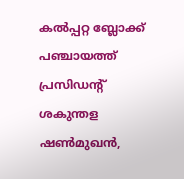കല്‍പ്പറ്റ ബ്ലോക്ക് പഞ്ചായത്ത് പ്രസിഡന്റ് ശകുന്തള ഷണ്‍മുഖന്‍,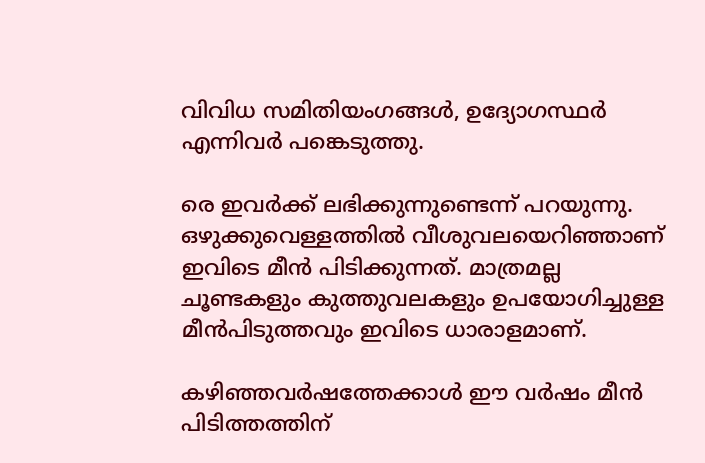വിവിധ സമിതിയംഗങ്ങള്‍, ഉദ്യോഗസ്ഥര്‍ എന്നിവര്‍ പങ്കെടുത്തു.

രെ ഇവര്‍ക്ക് ലഭിക്കുന്നുണ്ടെന്ന് പറയുന്നു. ഒഴുക്കുവെള്ളത്തില്‍ വീശുവലയെറിഞ്ഞാണ് ഇവിടെ മീന്‍ പിടിക്കുന്നത്. മാത്രമല്ല ചൂണ്ടകളും കുത്തുവലകളും ഉപയോഗിച്ചുള്ള മീന്‍പിടുത്തവും ഇവിടെ ധാരാളമാണ്.

കഴിഞ്ഞവര്‍ഷത്തേക്കാള്‍ ഈ വര്‍ഷം മീന്‍ പിടിത്തത്തിന്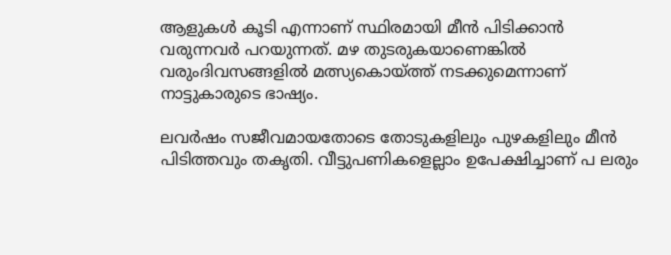ആളുകള്‍ കൂടി എന്നാണ് സ്ഥിരമായി മീന്‍ പിടിക്കാന്‍ വരുന്നവര്‍ പറയുന്നത്. മഴ തുടരുകയാണെങ്കില്‍ വരുംദിവസങ്ങളില്‍ മത്സ്യകൊയ്‌ത്ത് നടക്കുമെന്നാണ് നാട്ടുകാരുടെ ഭാഷ്യം.

ലവര്‍ഷം സജീവമായതോടെ തോടുകളിലും പുഴകളിലും മീന്‍ പിടിത്തവും തകൃതി. വീട്ടുപണികളെല്ലാം ഉപേക്ഷിച്ചാണ് പ ലരും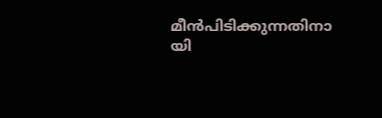മീന്‍പിടിക്കുന്നതിനാ യി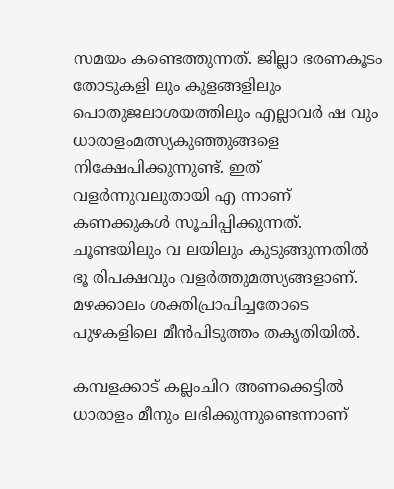സമയം കണ്ടെത്തുന്നത്. ജില്ലാ ഭരണകൂടം തോടുകളി ലും കുളങ്ങളിലും പൊതുജലാശയത്തിലും എല്ലാവര്‍ ഷ വും ധാരാളംമത്സ്യകുഞ്ഞുങ്ങളെ നിക്ഷേപിക്കുന്നുണ്ട്. ഇത് വളര്‍ന്നുവലുതായി എ ന്നാണ് കണക്കുകള്‍ സൂചിപ്പിക്കുന്നത്. ചൂണ്ടയിലും വ ലയിലും കുടുങ്ങുന്നതില്‍ ഭൂ രിപക്ഷവും വളര്‍ത്തുമത്സ്യങ്ങളാണ്. മഴക്കാലം ശക്തിപ്രാപിച്ചതോടെ പുഴകളിലെ മീന്‍പിടുത്തം തകൃതിയില്‍.

കമ്പളക്കാട് കല്ലംചിറ അണക്കെട്ടില്‍ ധാരാളം മീനും ലഭിക്കുന്നുണ്ടെന്നാണ്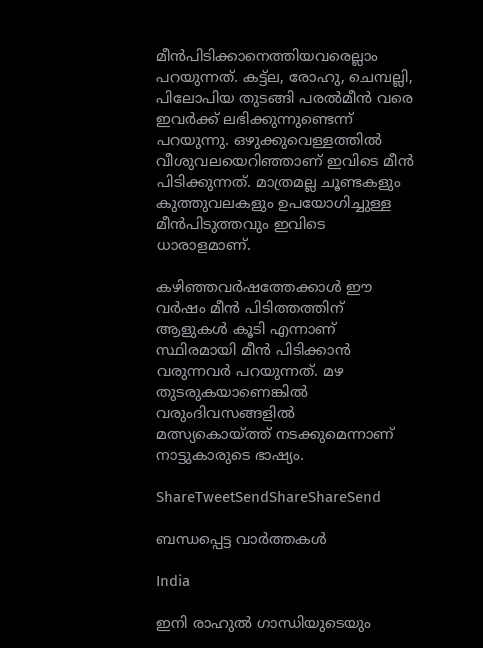മീന്‍പിടിക്കാനെത്തിയവരെല്ലാം പറയുന്നത്. കട്ട്‌ല, രോഹു, ചെമ്പല്ലി, പിലോപിയ തുടങ്ങി പരല്‍മീന്‍ വരെ ഇവര്‍ക്ക് ലഭിക്കുന്നുണ്ടെന്ന് പറയുന്നു. ഒഴുക്കുവെള്ളത്തില്‍ വീശുവലയെറിഞ്ഞാണ് ഇവിടെ മീന്‍ പിടിക്കുന്നത്. മാത്രമല്ല ചൂണ്ടകളും കുത്തുവലകളും ഉപയോഗിച്ചുള്ള മീന്‍പിടുത്തവും ഇവിടെ ധാരാളമാണ്.

കഴിഞ്ഞവര്‍ഷത്തേക്കാള്‍ ഈ വര്‍ഷം മീന്‍ പിടിത്തത്തിന് ആളുകള്‍ കൂടി എന്നാണ് സ്ഥിരമായി മീന്‍ പിടിക്കാന്‍ വരുന്നവര്‍ പറയുന്നത്. മഴ തുടരുകയാണെങ്കില്‍ വരുംദിവസങ്ങളില്‍ മത്സ്യകൊയ്‌ത്ത് നടക്കുമെന്നാണ് നാട്ടുകാരുടെ ഭാഷ്യം.

ShareTweetSendShareShareSend

ബന്ധപ്പെട്ട വാര്‍ത്തകള്‍

India

ഇനി രാഹുല്‍ ഗാന്ധിയുടെയും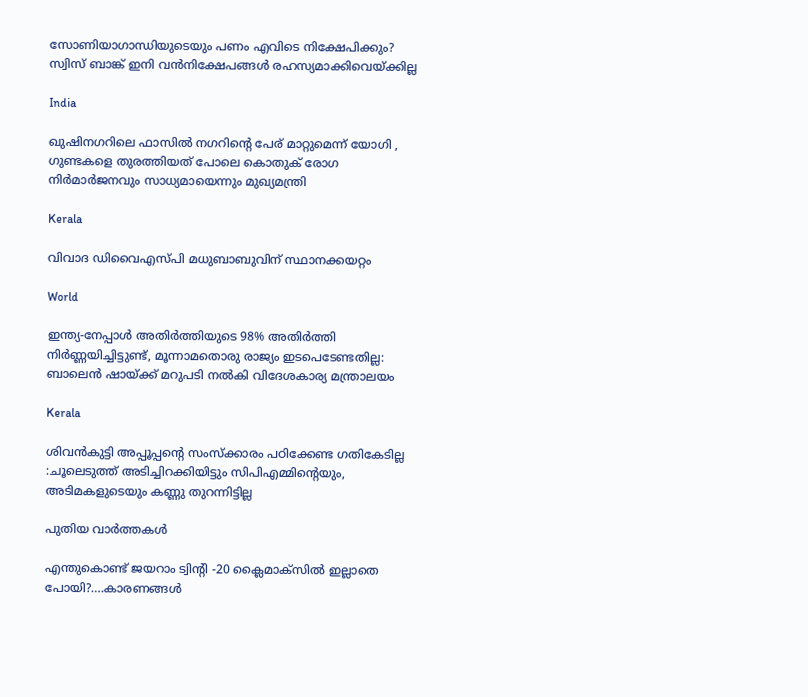സോണിയാഗാന്ധിയുടെയും പണം എവിടെ നിക്ഷേപിക്കും? സ്വിസ് ബാങ്ക് ഇനി വന്‍നിക്ഷേപങ്ങള്‍ രഹസ്യമാക്കിവെയ്‌ക്കില്ല

India

ഖുഷിനഗറിലെ ഫാസിൽ നഗറിന്റെ പേര് മാറ്റുമെന്ന് യോഗി , ഗുണ്ടകളെ തുരത്തിയത് പോലെ കൊതുക് രോഗ നിർമാർജനവും സാധ്യമായെന്നും മുഖ്യമന്ത്രി

Kerala

വിവാദ ഡിവൈഎസ്പി മധുബാബുവിന് സ്ഥാനക്കയറ്റം

World

ഇന്ത്യ-നേപ്പാൾ അതിർത്തിയുടെ 98% അതിർത്തി നിർണ്ണയിച്ചിട്ടുണ്ട്, മൂന്നാമതൊരു രാജ്യം ഇടപെടേണ്ടതില്ല: ബാലെൻ ഷായ്‌ക്ക് മറുപടി നൽകി വിദേശകാര്യ മന്ത്രാലയം

Kerala

ശിവൻകുട്ടി അപ്പൂപ്പന്റെ സംസ്ക്കാരം പഠിക്കേണ്ട ഗതികേടില്ല :ചൂലെടുത്ത് അടിച്ചിറക്കിയിട്ടും സിപിഎമ്മിന്റെയും, അടിമകളുടെയും കണ്ണു തുറന്നിട്ടില്ല

പുതിയ വാര്‍ത്തകള്‍

എന്തുകൊണ്ട് ജയറാം ട്വിന്‍റി -20 ക്ലൈമാക്സില്‍ ഇല്ലാതെ പോയി?….കാരണങ്ങള്‍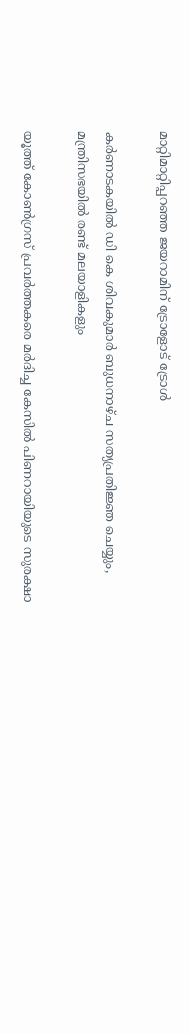മാറ്റിമാറ്റിപ്പറഞ്ഞ ജയറാമിന് ട്രോളോട് ട്രോള്‍

കര്‍ണാടകയില്‍ ഡി കെ ശിവകുമാര്‍ ബുധനാഴ്ച സത്യപ്രതിജ്ഞ ചെയ്യും, മന്ത്രിസഭയില്‍ രണ്ട് മലയാളികളും

യൂത്ത് കോണ്‍ഗ്രസ് പ്രവര്‍ത്തകരെ മര്‍ദിച്ച കേസില്‍ പിണറായിയുടെ സുരക്ഷാ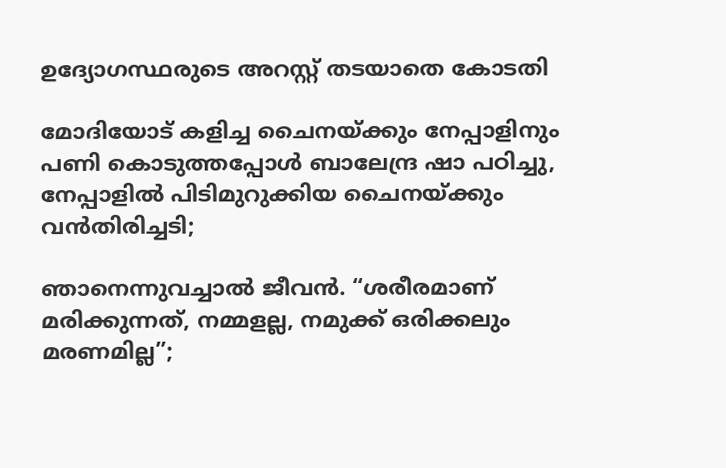ഉദ്യോഗസ്ഥരുടെ അറസ്റ്റ് തടയാതെ കോടതി

മോദിയോട് കളിച്ച ചൈനയ്‌ക്കും നേപ്പാളിനും പണി കൊടുത്തപ്പോള്‍ ബാലേന്ദ്ര ഷാ പഠിച്ചു, നേപ്പാളില്‍ പിടിമുറുക്കിയ ചൈനയ്‌ക്കും വന്‍തിരിച്ചടി;

ഞാനെന്നുവച്ചാൽ ജീവൻ. “ശരീരമാണ് മരിക്കുന്നത്, നമ്മളല്ല, നമുക്ക് ഒരിക്കലും മരണമില്ല”;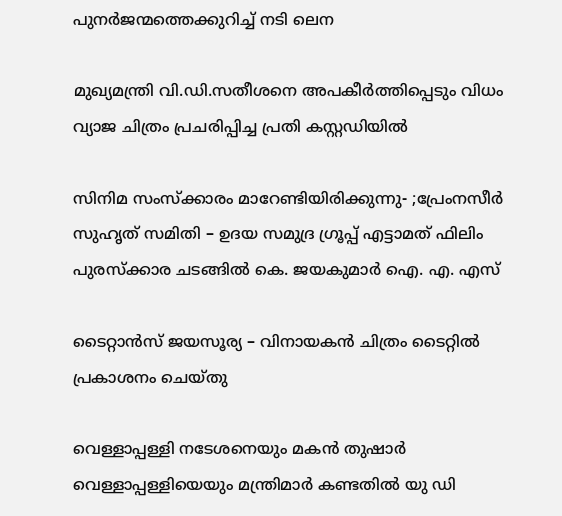പുനർജന്മത്തെക്കുറിച്ച് നടി ലെന

മുഖ്യമന്ത്രി വി.ഡി.സതീശനെ അപകീര്‍ത്തിപ്പെടും വിധം വ്യാജ ചിത്രം പ്രചരിപ്പിച്ച പ്രതി കസ്റ്റഡിയില്‍

സിനിമ സംസ്ക്കാരം മാറേണ്ടിയിരിക്കുന്നു- ;പ്രേംനസീർ സുഹൃത് സമിതി – ഉദയ സമുദ്ര ഗ്രൂപ്പ് എട്ടാമത് ഫിലിം പുരസ്ക്കാര ചടങ്ങിൽ കെ. ജയകുമാർ ഐ. എ. എസ്

ടൈറ്റാൻസ് ജയസൂര്യ – വിനായകൻ ചിത്രം ടൈറ്റിൽ പ്രകാശനം ചെയ്തു

വെള്ളാപ്പള്ളി നടേശനെയും മകന്‍ തുഷാര്‍ വെള്ളാപ്പള്ളിയെയും മന്ത്രിമാര്‍ കണ്ടതില്‍ യു ഡി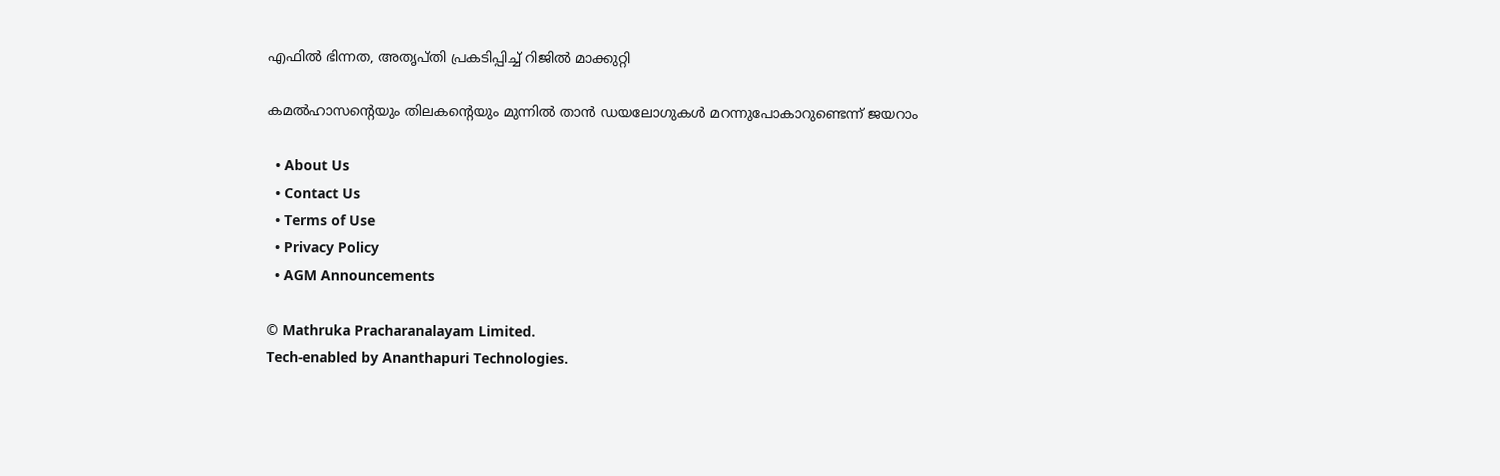എഫില്‍ ഭിന്നത, അതൃപ്തി പ്രകടിപ്പിച്ച് റിജില്‍ മാക്കുറ്റി

കമല്‍ഹാസന്റെയും തിലകന്റെയും മുന്നില്‍ താന്‍ ഡയലോഗുകള്‍ മറന്നുപോകാറുണ്ടെന്ന് ജയറാം

  • About Us
  • Contact Us
  • Terms of Use
  • Privacy Policy
  • AGM Announcements

© Mathruka Pracharanalayam Limited.
Tech-enabled by Ananthapuri Technologies.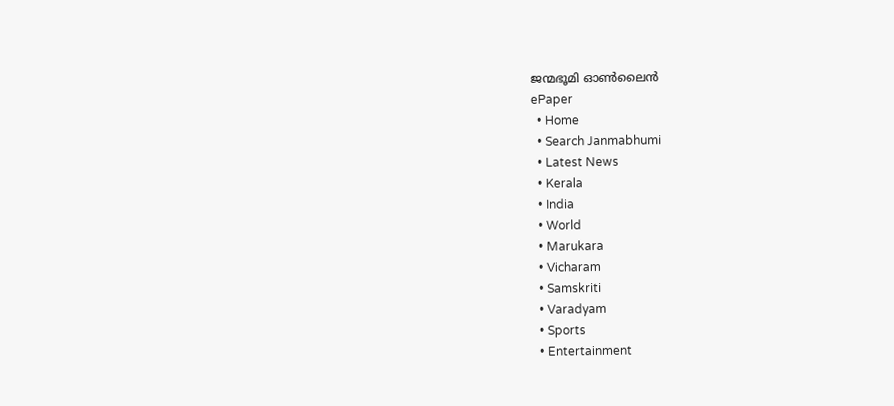ജന്മഭൂമി ഓണ്‍ലൈന്‍
ePaper
  • Home
  • Search Janmabhumi
  • Latest News
  • Kerala
  • India
  • World
  • Marukara
  • Vicharam
  • Samskriti
  • Varadyam
  • Sports
  • Entertainment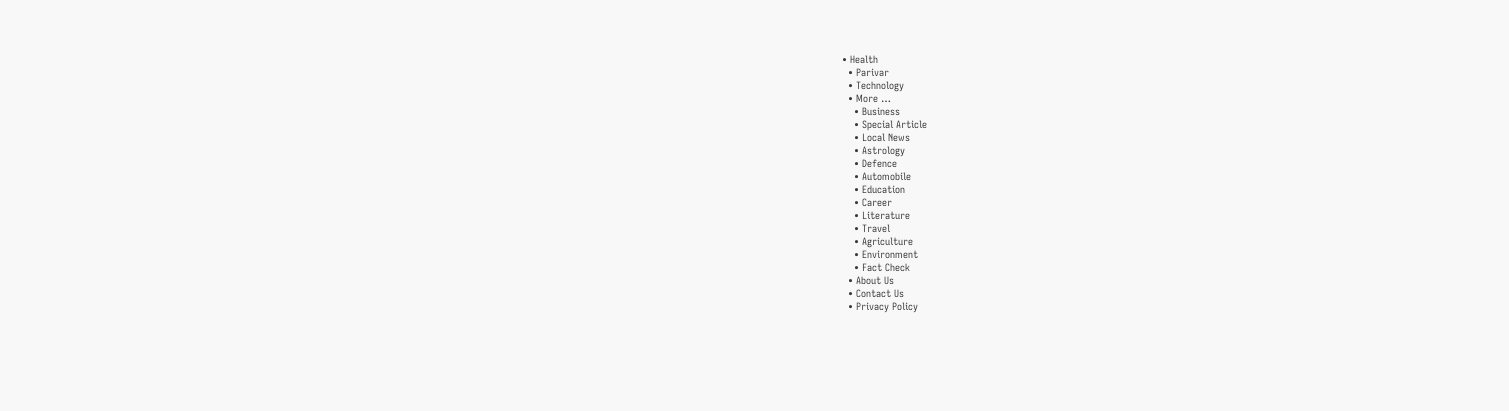• Health
  • Parivar
  • Technology
  • More …
    • Business
    • Special Article
    • Local News
    • Astrology
    • Defence
    • Automobile
    • Education
    • Career
    • Literature
    • Travel
    • Agriculture
    • Environment
    • Fact Check
  • About Us
  • Contact Us
  • Privacy Policy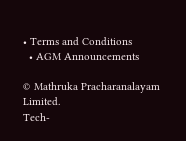• Terms and Conditions
  • AGM Announcements

© Mathruka Pracharanalayam Limited.
Tech-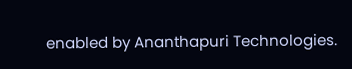enabled by Ananthapuri Technologies.